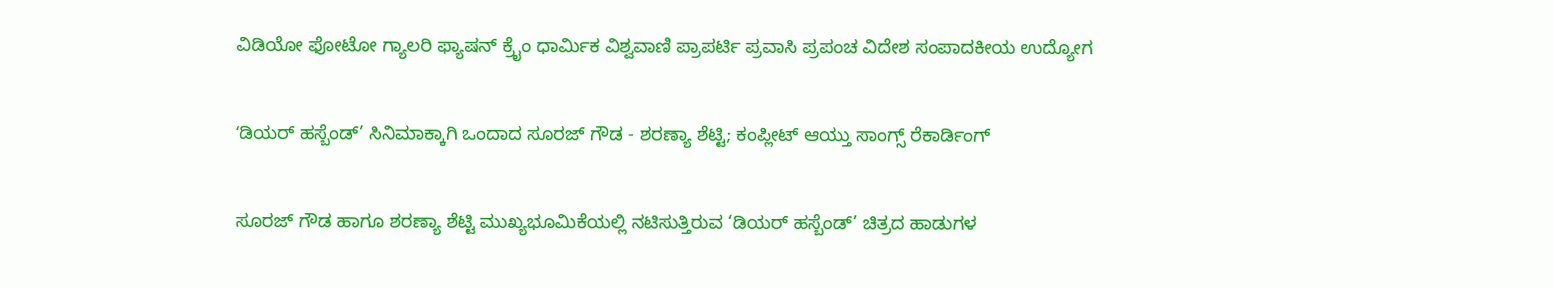ವಿಡಿಯೋ ಫೋಟೋ ಗ್ಯಾಲರಿ ಫ್ಯಾಷನ್ ಕ್ರೈಂ ಧಾರ್ಮಿಕ ವಿಶ್ವವಾಣಿ ಪ್ರಾಪರ್ಟಿ ಪ್ರವಾಸಿ ಪ್ರಪಂಚ ವಿದೇಶ ಸಂಪಾದಕೀಯ ಉದ್ಯೋಗ

ʻಡಿಯರ್ ಹಸ್ಬೆಂಡ್’ ಸಿನಿಮಾಕ್ಕಾಗಿ ಒಂದಾದ ಸೂರಜ್ ಗೌಡ - ಶರಣ್ಯಾ ಶೆಟ್ಟಿ; ಕಂಪ್ಲೀಟ್ ಆಯ್ತು ಸಾಂಗ್ಸ್ ರೆಕಾರ್ಡಿಂಗ್

ಸೂರಜ್ ಗೌಡ ಹಾಗೂ ಶರಣ್ಯಾ ಶೆಟ್ಟಿ ಮುಖ್ಯಭೂಮಿಕೆಯಲ್ಲಿ ನಟಿಸುತ್ತಿರುವ ‘ಡಿಯರ್ ಹಸ್ಬೆಂಡ್’ ಚಿತ್ರದ ಹಾಡುಗಳ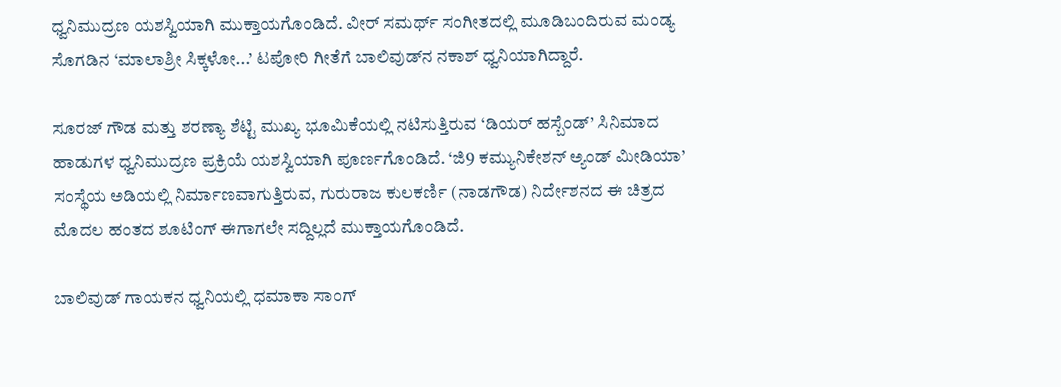ಧ್ವನಿಮುದ್ರಣ ಯಶಸ್ವಿಯಾಗಿ ಮುಕ್ತಾಯಗೊಂಡಿದೆ. ವೀರ್ ಸಮರ್ಥ್ ಸಂಗೀತದಲ್ಲಿ ಮೂಡಿಬಂದಿರುವ ಮಂಡ್ಯ ಸೊಗಡಿನ ‘ಮಾಲಾಶ್ರೀ ಸಿಕ್ಕಳೋ...’ ಟಪೋರಿ ಗೀತೆಗೆ ಬಾಲಿವುಡ್‌ನ ನಕಾಶ್ ಧ್ವನಿಯಾಗಿದ್ದಾರೆ.

ಸೂರಜ್ ಗೌಡ ಮತ್ತು ಶರಣ್ಯಾ ಶೆಟ್ಟಿ ಮುಖ್ಯ ಭೂಮಿಕೆಯಲ್ಲಿ ನಟಿಸುತ್ತಿರುವ ‘ಡಿಯರ್ ಹಸ್ಬೆಂಡ್’ ಸಿನಿಮಾದ ಹಾಡುಗಳ ಧ್ವನಿಮುದ್ರಣ ಪ್ರಕ್ರಿಯೆ ಯಶಸ್ವಿಯಾಗಿ ಪೂರ್ಣಗೊಂಡಿದೆ. ‘ಜಿ9 ಕಮ್ಯುನಿಕೇಶನ್ ಅ್ಯಂಡ್ ಮೀಡಿಯಾ’ ಸಂಸ್ಥೆಯ ಅಡಿಯಲ್ಲಿ ನಿರ್ಮಾಣವಾಗುತ್ತಿರುವ, ಗುರುರಾಜ ಕುಲಕರ್ಣಿ (ನಾಡಗೌಡ) ನಿರ್ದೇಶನದ ಈ ಚಿತ್ರದ ಮೊದಲ ಹಂತದ ಶೂಟಿಂಗ್ ಈಗಾಗಲೇ ಸದ್ದಿಲ್ಲದೆ ಮುಕ್ತಾಯಗೊಂಡಿದೆ.

ಬಾಲಿವುಡ್ ಗಾಯಕನ ಧ್ವನಿಯಲ್ಲಿ ಧಮಾಕಾ ಸಾಂಗ್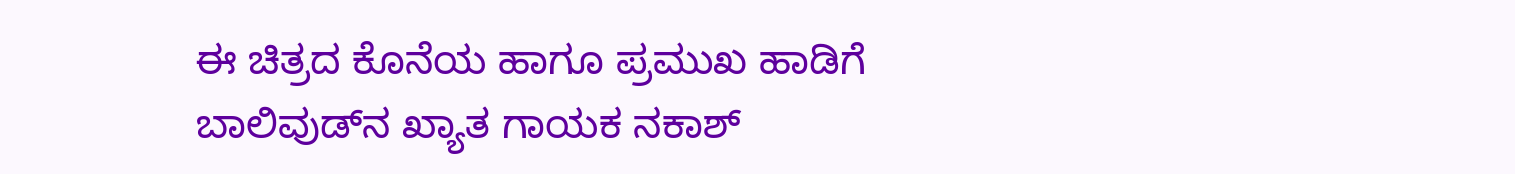ಈ ಚಿತ್ರದ ಕೊನೆಯ ಹಾಗೂ ಪ್ರಮುಖ ಹಾಡಿಗೆ ಬಾಲಿವುಡ್‌ನ ಖ್ಯಾತ ಗಾಯಕ ನಕಾಶ್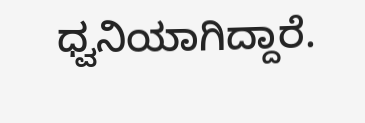ಧ್ವನಿಯಾಗಿದ್ದಾರೆ.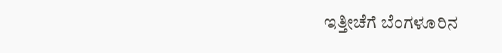ಇತ್ತೀಚೆಗೆ ಬೆಂಗಳೂರಿನ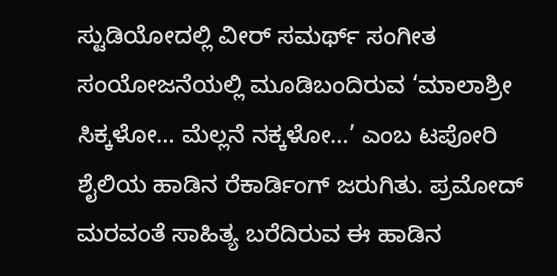ಸ್ಟುಡಿಯೋದಲ್ಲಿ ವೀರ್ ಸಮರ್ಥ್ ಸಂಗೀತ ಸಂಯೋಜನೆಯಲ್ಲಿ ಮೂಡಿಬಂದಿರುವ ‘ಮಾಲಾಶ್ರೀ ಸಿಕ್ಕಳೋ… ಮೆಲ್ಲನೆ ನಕ್ಕಳೋ…’ ಎಂಬ ಟಪೋರಿ ಶೈಲಿಯ ಹಾಡಿನ ರೆಕಾರ್ಡಿಂಗ್ ಜರುಗಿತು. ಪ್ರಮೋದ್ ಮರವಂತೆ ಸಾಹಿತ್ಯ ಬರೆದಿರುವ ಈ ಹಾಡಿನ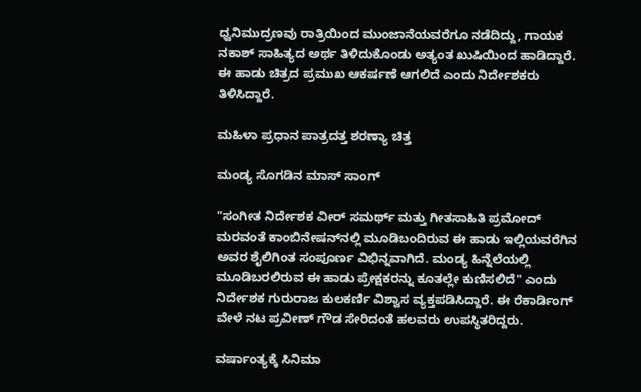ಧ್ವನಿಮುದ್ರಣವು ರಾತ್ರಿಯಿಂದ ಮುಂಜಾನೆಯವರೆಗೂ ನಡೆದಿದ್ದು, ಗಾಯಕ ನಕಾಶ್ ಸಾಹಿತ್ಯದ ಅರ್ಥ ತಿಳಿದುಕೊಂಡು ಅತ್ಯಂತ ಖುಷಿಯಿಂದ ಹಾಡಿದ್ದಾರೆ. ಈ ಹಾಡು ಚಿತ್ರದ ಪ್ರಮುಖ ಆಕರ್ಷಣೆ ಆಗಲಿದೆ ಎಂದು ನಿರ್ದೇಶಕರು ತಿಳಿಸಿದ್ದಾರೆ.

ಮಹಿಳಾ ಪ್ರಧಾನ ಪಾತ್ರದತ್ತ ಶರಣ್ಯಾ ಚಿತ್ತ

ಮಂಡ್ಯ ಸೊಗಡಿನ ಮಾಸ್ ಸಾಂಗ್

"ಸಂಗೀತ ನಿರ್ದೇಶಕ ವೀರ್ ಸಮರ್ಥ್ ಮತ್ತು ಗೀತಸಾಹಿತಿ ಪ್ರಮೋದ್ ಮರವಂತೆ ಕಾಂಬಿನೇಷನ್‌ನಲ್ಲಿ ಮೂಡಿಬಂದಿರುವ ಈ ಹಾಡು ಇಲ್ಲಿಯವರೆಗಿನ ಅವರ ಶೈಲಿಗಿಂತ ಸಂಪೂರ್ಣ ವಿಭಿನ್ನವಾಗಿದೆ. ಮಂಡ್ಯ ಹಿನ್ನೆಲೆಯಲ್ಲಿ ಮೂಡಿಬರಲಿರುವ ಈ ಹಾಡು ಪ್ರೇಕ್ಷಕರನ್ನು ಕೂತಲ್ಲೇ ಕುಣಿಸಲಿದೆ" ಎಂದು ನಿರ್ದೇಶಕ ಗುರುರಾಜ ಕುಲಕರ್ಣಿ ವಿಶ್ವಾಸ ವ್ಯಕ್ತಪಡಿಸಿದ್ದಾರೆ. ಈ ರೆಕಾರ್ಡಿಂಗ್ ವೇಳೆ ನಟ ಪ್ರವೀಣ್ ಗೌಡ ಸೇರಿದಂತೆ ಹಲವರು ಉಪಸ್ಥಿತರಿದ್ದರು.

ವರ್ಷಾಂತ್ಯಕ್ಕೆ ಸಿನಿಮಾ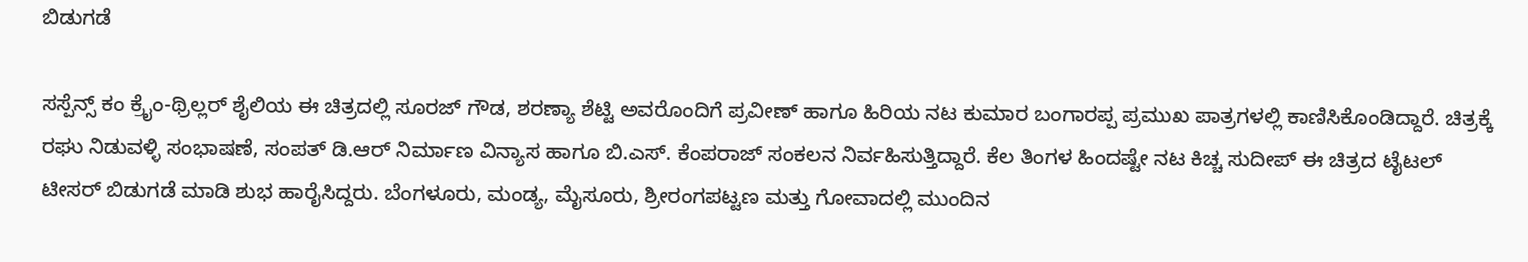ಬಿಡುಗಡೆ

ಸಸ್ಪೆನ್ಸ್ ಕಂ ಕ್ರೈಂ-ಥ್ರಿಲ್ಲರ್ ಶೈಲಿಯ ಈ ಚಿತ್ರದಲ್ಲಿ ಸೂರಜ್ ಗೌಡ, ಶರಣ್ಯಾ ಶೆಟ್ಟಿ ಅವರೊಂದಿಗೆ ಪ್ರವೀಣ್ ಹಾಗೂ ಹಿರಿಯ ನಟ ಕುಮಾರ ಬಂಗಾರಪ್ಪ ಪ್ರಮುಖ ಪಾತ್ರಗಳಲ್ಲಿ ಕಾಣಿಸಿಕೊಂಡಿದ್ದಾರೆ. ಚಿತ್ರಕ್ಕೆ ರಘು ನಿಡುವಳ್ಳಿ ಸಂಭಾಷಣೆ, ಸಂಪತ್ ಡಿ.ಆರ್ ನಿರ್ಮಾಣ ವಿನ್ಯಾಸ ಹಾಗೂ ಬಿ.ಎಸ್. ಕೆಂಪರಾಜ್ ಸಂಕಲನ ನಿರ್ವಹಿಸುತ್ತಿದ್ದಾರೆ. ಕೆಲ ತಿಂಗಳ ಹಿಂದಷ್ಟೇ ನಟ ಕಿಚ್ಚ ಸುದೀಪ್ ಈ ಚಿತ್ರದ ಟೈಟಲ್ ಟೀಸರ್ ಬಿಡುಗಡೆ ಮಾಡಿ ಶುಭ ಹಾರೈಸಿದ್ದರು. ಬೆಂಗಳೂರು, ಮಂಡ್ಯ, ಮೈಸೂರು, ಶ್ರೀರಂಗಪಟ್ಟಣ ಮತ್ತು ಗೋವಾದಲ್ಲಿ ಮುಂದಿನ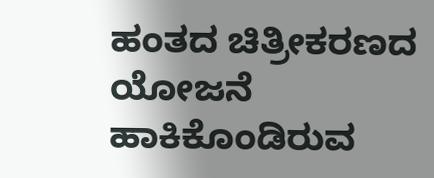ಹಂತದ ಚಿತ್ರೀಕರಣದ ಯೋಜನೆ ಹಾಕಿಕೊಂಡಿರುವ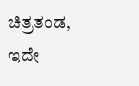ಚಿತ್ರತಂಡ, ಇದೇ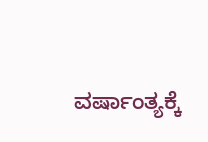ವರ್ಷಾಂತ್ಯಕ್ಕೆ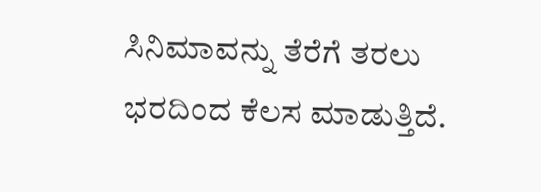ಸಿನಿಮಾವನ್ನು ತೆರೆಗೆ ತರಲು ಭರದಿಂದ ಕೆಲಸ ಮಾಡುತ್ತಿದೆ.